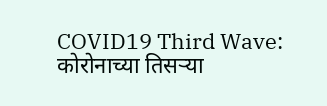COVID19 Third Wave: कोरोनाच्या तिसऱ्या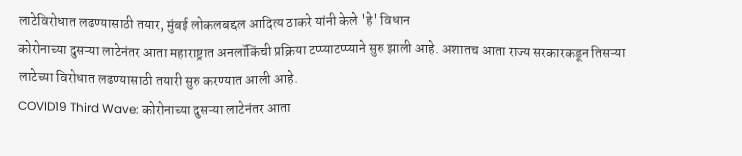लाटेविरोधात लढण्यासाठी तयार, मुंबई लोकलबद्दल आदित्य ठाकरे यांनी केले 'हे' विधान
कोरोनाच्या दुसऱ्या लाटेनंतर आता महाराष्ट्रात अनलॉकिंची प्रक्रिया टप्प्याटप्प्याने सुरु झाली आहे. अशातच आता राज्य सरकारकडून तिसऱ्या लाटेच्या विरोधात लढण्यासाठी तयारी सुरु करण्यात आली आहे.
COVID19 Third Wave: कोरोनाच्या दुसऱ्या लाटेनंतर आता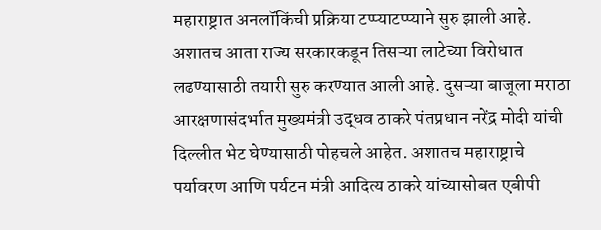महाराष्ट्रात अनलॉकिंची प्रक्रिया टप्प्याटप्प्याने सुरु झाली आहे. अशातच आता राज्य सरकारकडून तिसऱ्या लाटेच्या विरोधात लढण्यासाठी तयारी सुरु करण्यात आली आहे. दुसऱ्या बाजूला मराठा आरक्षणासंदर्भात मुख्यमंत्री उद्धव ठाकरे पंतप्रधान नरेंद्र मोदी यांची दिल्लीत भेट घेण्यासाठी पोहचले आहेत. अशातच महाराष्ट्राचे पर्यावरण आणि पर्यटन मंत्री आदित्य ठाकरे यांच्यासोबत एबीपी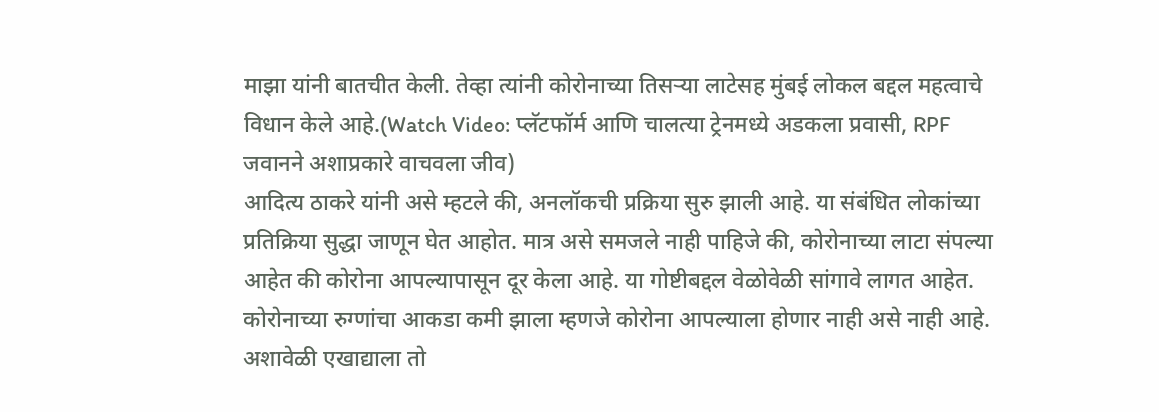माझा यांनी बातचीत केली. तेव्हा त्यांनी कोरोनाच्या तिसऱ्या लाटेसह मुंबई लोकल बद्दल महत्वाचे विधान केले आहे.(Watch Video: प्लॅटफॉर्म आणि चालत्या ट्रेनमध्ये अडकला प्रवासी, RPF जवानने अशाप्रकारे वाचवला जीव)
आदित्य ठाकरे यांनी असे म्हटले की, अनलॉकची प्रक्रिया सुरु झाली आहे. या संबंधित लोकांच्या प्रतिक्रिया सुद्धा जाणून घेत आहोत. मात्र असे समजले नाही पाहिजे की, कोरोनाच्या लाटा संपल्या आहेत की कोरोना आपल्यापासून दूर केला आहे. या गोष्टीबद्दल वेळोवेळी सांगावे लागत आहेत. कोरोनाच्या रुग्णांचा आकडा कमी झाला म्हणजे कोरोना आपल्याला होणार नाही असे नाही आहे. अशावेळी एखाद्याला तो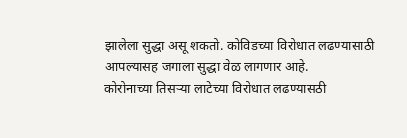झालेला सुद्धा असू शकतो. कोविडच्या विरोधात लढण्यासाठी आपल्यासह जगाला सुद्धा वेळ लागणार आहे.
कोरोनाच्या तिसऱ्या लाटेच्या विरोधात लढण्यासठी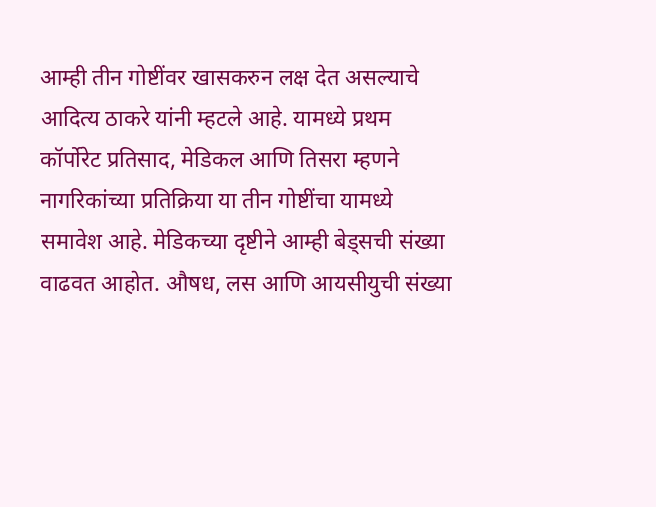आम्ही तीन गोष्टींवर खासकरुन लक्ष देत असल्याचे आदित्य ठाकरे यांनी म्हटले आहे. यामध्ये प्रथम कॉर्पोरेट प्रतिसाद, मेडिकल आणि तिसरा म्हणने नागरिकांच्या प्रतिक्रिया या तीन गोष्टींचा यामध्ये समावेश आहे. मेडिकच्या दृष्टीने आम्ही बेड्सची संख्या वाढवत आहोत. औषध, लस आणि आयसीयुची संख्या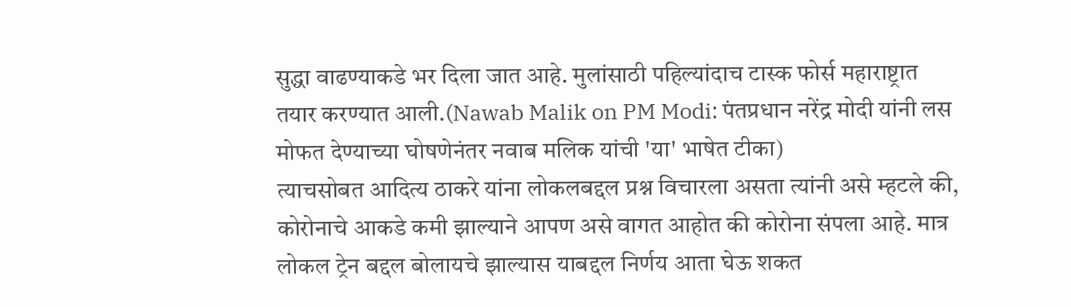सुद्धा वाढण्याकडे भर दिला जात आहे. मुलांसाठी पहिल्यांदाच टास्क फोर्स महाराष्ट्रात तयार करण्यात आली.(Nawab Malik on PM Modi: पंतप्रधान नरेंद्र मोदी यांनी लस मोफत देण्याच्या घोषणेनंतर नवाब मलिक यांची 'या' भाषेत टीका)
त्याचसोबत आदित्य ठाकरे यांना लोकलबद्दल प्रश्न विचारला असता त्यांनी असे म्हटले की, कोरोनाचे आकडे कमी झाल्याने आपण असे वागत आहोत की कोरोना संपला आहे. मात्र लोकल ट्रेन बद्दल बोलायचे झाल्यास याबद्दल निर्णय आता घेऊ शकत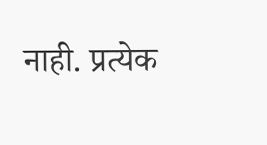नाही. प्रत्येक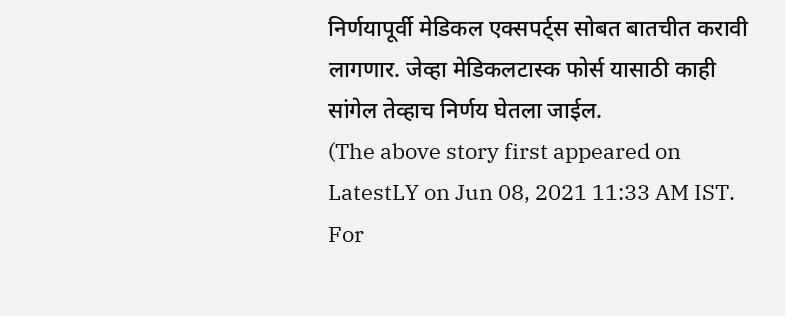निर्णयापूर्वी मेडिकल एक्सपर्ट्स सोबत बातचीत करावी लागणार. जेव्हा मेडिकलटास्क फोर्स यासाठी काही सांगेल तेव्हाच निर्णय घेतला जाईल.
(The above story first appeared on LatestLY on Jun 08, 2021 11:33 AM IST. For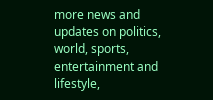more news and updates on politics, world, sports, entertainment and lifestyle,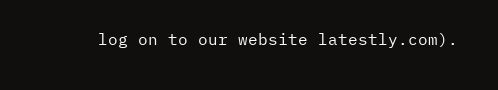log on to our website latestly.com).